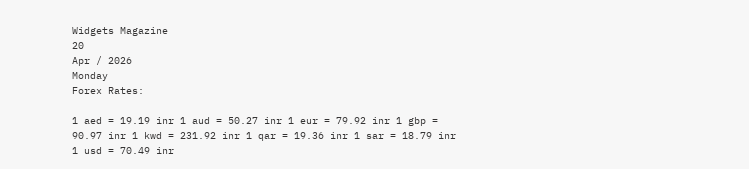Widgets Magazine
20
Apr / 2026
Monday
Forex Rates:

1 aed = 19.19 inr 1 aud = 50.27 inr 1 eur = 79.92 inr 1 gbp = 90.97 inr 1 kwd = 231.92 inr 1 qar = 19.36 inr 1 sar = 18.79 inr 1 usd = 70.49 inr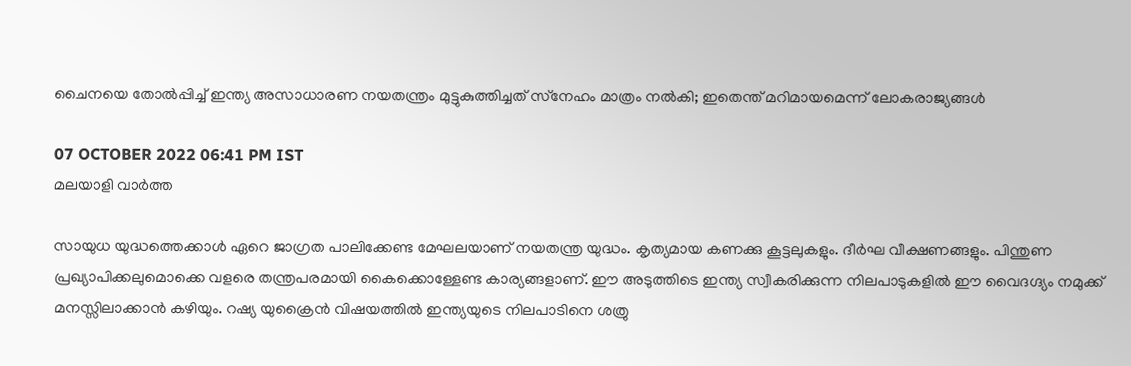ചൈനയെ തോല്‍പ്പിച്ച് ഇന്ത്യ അസാധാരണ നയതന്ത്രം മുട്ടുകുത്തിച്ചത് സ്‌നേഹം മാത്രം നല്‍കി; ഇതെന്ത് മറിമായമെന്ന് ലോകരാജ്യങ്ങള്‍

07 OCTOBER 2022 06:41 PM IST
മലയാളി വാര്‍ത്ത

സായുധ യുദ്ധത്തെക്കാള്‍ ഏറെ ജാഗ്രത പാലിക്കേണ്ട മേഘലയാണ് നയതന്ത്ര യുദ്ധം. കൃത്യമായ കണക്കു കൂട്ടലുകളും. ദീര്‍ഘ വീക്ഷണങ്ങളും. പിന്തുണ പ്രഖ്യാപിക്കലുമൊക്കെ വളരെ തന്ത്രപരമായി കൈക്കൊള്ളേണ്ട കാര്യങ്ങളാണ്. ഈ അടുത്തിടെ ഇന്ത്യ സ്വീകരിക്കുന്ന നിലപാടുകളില്‍ ഈ വൈദഗ്ദ്യം നമുക്ക് മനസ്സിലാക്കാന്‍ കഴിയും. റഷ്യ യുക്രൈന്‍ വിഷയത്തില്‍ ഇന്ത്യയുടെ നിലപാടിനെ ശത്രു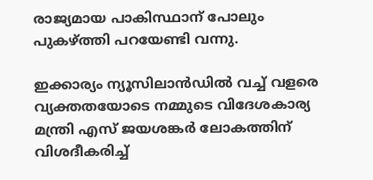രാജ്യമായ പാകിസ്ഥാന് പോലും പുകഴ്ത്തി പറയേണ്ടി വന്നു.

ഇക്കാര്യം ന്യൂസിലാന്‍ഡില്‍ വച്ച് വളരെ വ്യക്തതയോടെ നമ്മുടെ വിദേശകാര്യ മന്ത്രി എസ് ജയശങ്കര്‍ ലോകത്തിന് വിശദീകരിച്ച്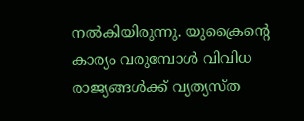നല്‍കിയിരുന്നു. യുക്രൈന്റെ കാര്യം വരുമ്പോള്‍ വിവിധ രാജ്യങ്ങള്‍ക്ക് വ്യത്യസ്ത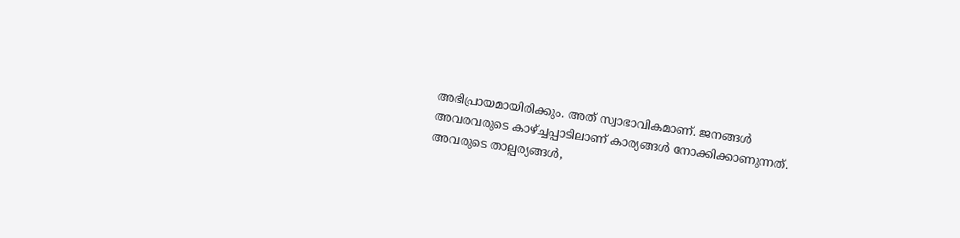അഭിപ്രായമായിരിക്കും. അത് സ്വാഭാവികമാണ്. ജനങ്ങള്‍ അവരവരുടെ കാഴ്ച്ചപ്പാടിലാണ് കാര്യങ്ങള്‍ നോക്കിക്കാണുന്നത്. അവരുടെ താല്പര്യങ്ങള്‍,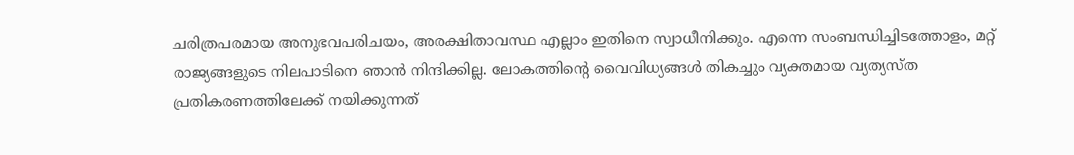ചരിത്രപരമായ അനുഭവപരിചയം, അരക്ഷിതാവസ്ഥ എല്ലാം ഇതിനെ സ്വാധീനിക്കും. എന്നെ സംബന്ധിച്ചിടത്തോളം, മറ്റ് രാജ്യങ്ങളുടെ നിലപാടിനെ ഞാന്‍ നിന്ദിക്കില്ല. ലോകത്തിന്റെ വൈവിധ്യങ്ങള്‍ തികച്ചും വ്യക്തമായ വ്യത്യസ്ത പ്രതികരണത്തിലേക്ക് നയിക്കുന്നത്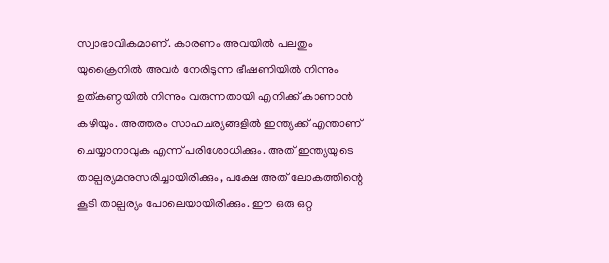സ്വാഭാവികമാണ്. കാരണം അവയില്‍ പലതും യുക്രൈനില്‍ അവര്‍ നേരിടുന്ന ഭീഷണിയില്‍ നിന്നും ഉത്കണ്ഠയില്‍ നിന്നും വരുന്നതായി എനിക്ക് കാണാന്‍ കഴിയും. അത്തരം സാഹചര്യങ്ങളില്‍ ഇന്ത്യക്ക് എന്താണ് ചെയ്യാനാവുക എന്ന് പരിശോധിക്കും. അത് ഇന്ത്യയുടെ താല്പര്യമനുസരിച്ചായിരിക്കും, പക്ഷേ അത് ലോകത്തിന്റെ കൂടി താല്പര്യം പോലെയായിരിക്കും. ഈ ഒരു ഒറ്റ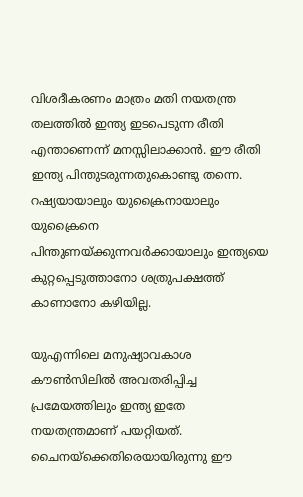വിശദീകരണം മാത്രം മതി നയതന്ത്ര തലത്തില്‍ ഇന്ത്യ ഇടപെടുന്ന രീതി എന്താണെന്ന് മനസ്സിലാക്കാന്‍. ഈ രീതി ഇന്ത്യ പിന്തുടരുന്നതുകൊണ്ടു തന്നെ. റഷ്യയായാലും യുക്രൈനായാലും യുക്രൈനെ പിന്തുണയ്ക്കുന്നവര്‍ക്കായാലും ഇന്ത്യയെ കുറ്റപ്പെടുത്താനോ ശത്രുപക്ഷത്ത് കാണാനോ കഴിയില്ല.

യുഎന്നിലെ മനുഷ്യാവകാശ കൗണ്‍സിലില്‍ അവതരിപ്പിച്ച പ്രമേയത്തിലും ഇന്ത്യ ഇതേ നയതന്ത്രമാണ് പയറ്റിയത്. ചൈനയ്‌ക്കെതിരെയായിരുന്നു ഈ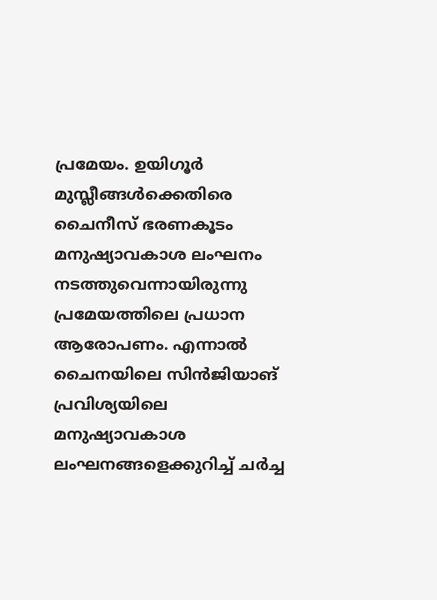പ്രമേയം. ഉയിഗൂര്‍ മുസ്ലീങ്ങള്‍ക്കെതിരെ ചൈനീസ് ഭരണകൂടം മനുഷ്യാവകാശ ലംഘനം നടത്തുവെന്നായിരുന്നു പ്രമേയത്തിലെ പ്രധാന ആരോപണം. എന്നാല്‍ ചൈനയിലെ സിന്‍ജിയാങ് പ്രവിശ്യയിലെ മനുഷ്യാവകാശ ലംഘനങ്ങളെക്കുറിച്ച് ചര്‍ച്ച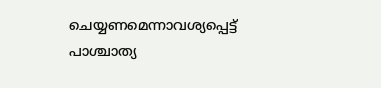ചെയ്യണമെന്നാവശ്യപ്പെട്ട് പാശ്ചാത്യ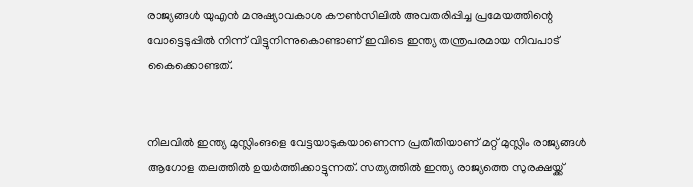രാജ്യങ്ങള്‍ യുഎന്‍ മനുഷ്യാവകാശ കൗണ്‍സിലില്‍ അവതരിപ്പിച്ച പ്രമേയത്തിന്റെ വോട്ടെടുപ്പില്‍ നിന്ന് വിട്ടുനിന്നുകൊണ്ടാണ് ഇവിടെ ഇന്ത്യ തന്ത്രപരമായ നിവപാട് കൈക്കൊണ്ടത്.


നിലവില്‍ ഇന്ത്യ മുസ്ലിംങളെ വേട്ടയാടുകയാണെന്ന പ്രതീതിയാണ് മറ്റ് മുസ്ലിം രാജ്യങ്ങള്‍ ആഗോള തലത്തില്‍ ഉയര്‍ത്തിക്കാട്ടുന്നത്. സത്യത്തില്‍ ഇന്ത്യ രാജ്യത്തെ സുരക്ഷയ്ക്ക്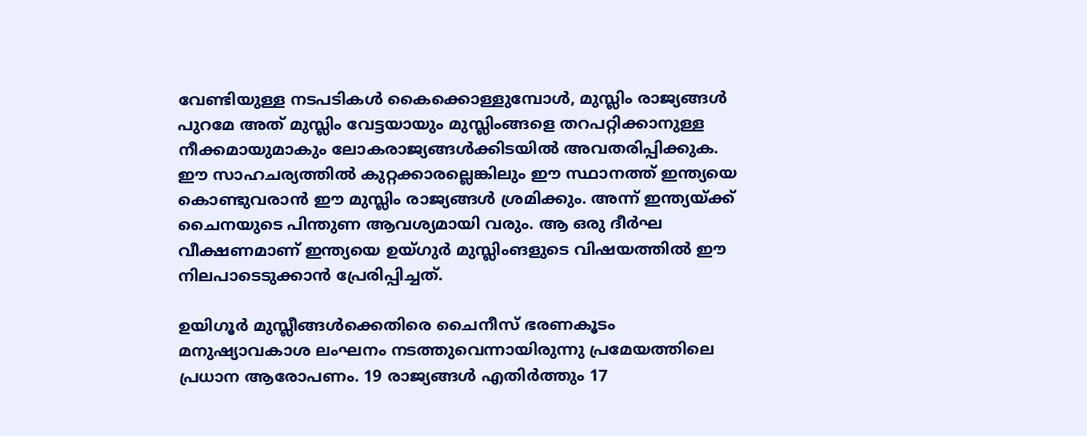വേണ്ടിയുള്ള നടപടികള്‍ കൈക്കൊള്ളുമ്പോള്‍, മുസ്ലിം രാജ്യങ്ങള്‍ പുറമേ അത് മുസ്ലിം വേട്ടയായും മുസ്ലിംങ്ങളെ തറപറ്റിക്കാനുള്ള നീക്കമായുമാകും ലോകരാജ്യങ്ങള്‍ക്കിടയില്‍ അവതരിപ്പിക്കുക. ഈ സാഹചര്യത്തില്‍ കുറ്റക്കാരല്ലെങ്കിലും ഈ സ്ഥാനത്ത് ഇന്ത്യയെ കൊണ്ടുവരാന്‍ ഈ മുസ്ലിം രാജ്യങ്ങള്‍ ശ്രമിക്കും. അന്ന് ഇന്ത്യയ്ക്ക് ചൈനയുടെ പിന്തുണ ആവശ്യമായി വരും. ആ ഒരു ദീര്‍ഘ വീക്ഷണമാണ് ഇന്ത്യയെ ഉയ്ഗുര്‍ മുസ്ലിംങളുടെ വിഷയത്തില്‍ ഈ നിലപാടെടുക്കാന്‍ പ്രേരിപ്പിച്ചത്.

ഉയിഗൂര്‍ മുസ്ലീങ്ങള്‍ക്കെതിരെ ചൈനീസ് ഭരണകൂടം മനുഷ്യാവകാശ ലംഘനം നടത്തുവെന്നായിരുന്നു പ്രമേയത്തിലെ പ്രധാന ആരോപണം. 19 രാജ്യങ്ങള്‍ എതിര്‍ത്തും 17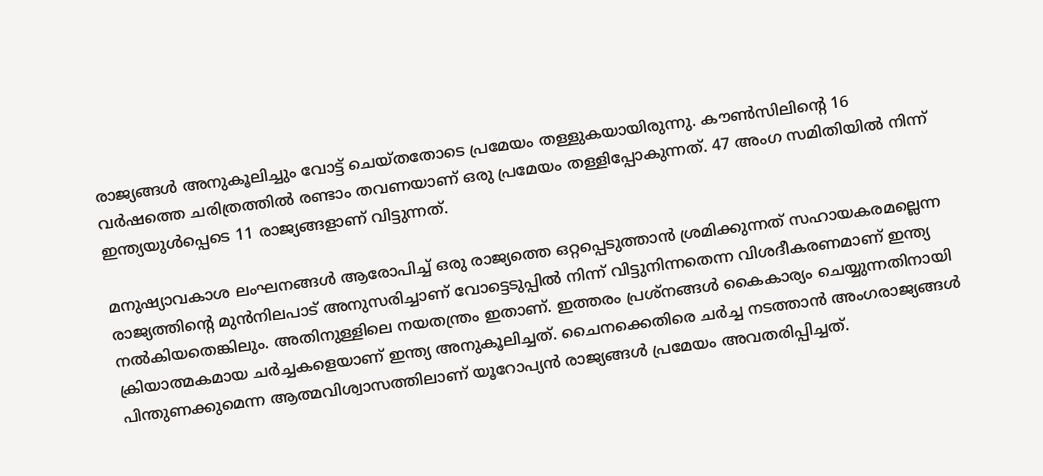രാജ്യങ്ങള്‍ അനുകൂലിച്ചും വോട്ട് ചെയ്തതോടെ പ്രമേയം തള്ളുകയായിരുന്നു. കൗണ്‍സിലിന്റെ 16 വര്‍ഷത്തെ ചരിത്രത്തില്‍ രണ്ടാം തവണയാണ് ഒരു പ്രമേയം തള്ളിപ്പോകുന്നത്. 47 അംഗ സമിതിയില്‍ നിന്ന് ഇന്ത്യയുള്‍പ്പെടെ 11 രാജ്യങ്ങളാണ് വിട്ടുന്നത്.

മനുഷ്യാവകാശ ലംഘനങ്ങള്‍ ആരോപിച്ച് ഒരു രാജ്യത്തെ ഒറ്റപ്പെടുത്താന്‍ ശ്രമിക്കുന്നത് സഹായകരമല്ലെന്ന രാജ്യത്തിന്റെ മുന്‍നിലപാട് അനുസരിച്ചാണ് വോട്ടെടുപ്പില്‍ നിന്ന് വിട്ടുനിന്നതെന്ന വിശദീകരണമാണ് ഇന്ത്യ നല്‍കിയതെങ്കിലും. അതിനുള്ളിലെ നയതന്ത്രം ഇതാണ്. ഇത്തരം പ്രശ്‌നങ്ങള്‍ കൈകാര്യം ചെയ്യുന്നതിനായി ക്രിയാത്മകമായ ചര്‍ച്ചകളെയാണ് ഇന്ത്യ അനുകൂലിച്ചത്. ചൈനക്കെതിരെ ചര്‍ച്ച നടത്താന്‍ അംഗരാജ്യങ്ങള്‍ പിന്തുണക്കുമെന്ന ആത്മവിശ്വാസത്തിലാണ് യൂറോപ്യന്‍ രാജ്യങ്ങള്‍ പ്രമേയം അവതരിപ്പിച്ചത്.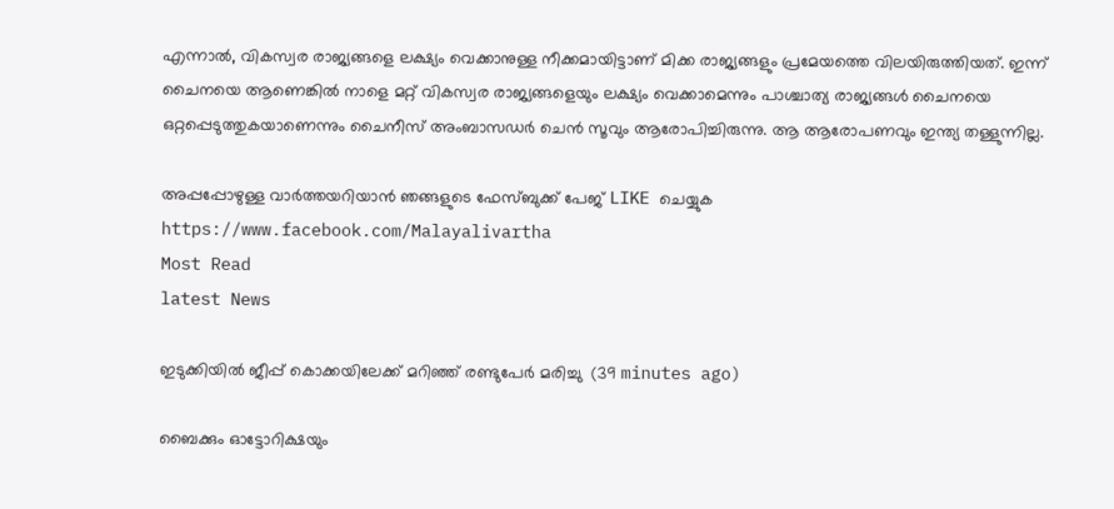എന്നാല്‍, വികസ്വര രാജ്യങ്ങളെ ലക്ഷ്യം വെക്കാനുള്ള നീക്കമായിട്ടാണ് മിക്ക രാജ്യങ്ങളും പ്രമേയത്തെ വിലയിരുത്തിയത്. ഇന്ന് ചൈനയെ ആണെങ്കില്‍ നാളെ മറ്റ് വികസ്വര രാജ്യങ്ങളെയും ലക്ഷ്യം വെക്കാമെന്നും പാശ്ചാത്യ രാജ്യങ്ങള്‍ ചൈനയെ ഒറ്റപ്പെടുത്തുകയാണെന്നും ചൈനീസ് അംബാസഡര്‍ ചെന്‍ സൂവും ആരോപിച്ചിരുന്നു. ആ ആരോപണവും ഇന്ത്യ തള്ളുന്നില്ല.

അപ്പപ്പോഴുള്ള വാര്‍ത്തയറിയാന്‍ ഞങ്ങളുടെ ഫേസ്‌ബുക്ക്‌ പേജ് LIKE ചെയ്യുക
https://www.facebook.com/Malayalivartha
Most Read
latest News

ഇടുക്കിയില്‍ ജീപ്പ് കൊക്കയിലേക്ക് മറിഞ്ഞ് രണ്ടുപേര്‍ മരിച്ചു  (39 minutes ago)

ബൈക്കും ഓട്ടോറിക്ഷയും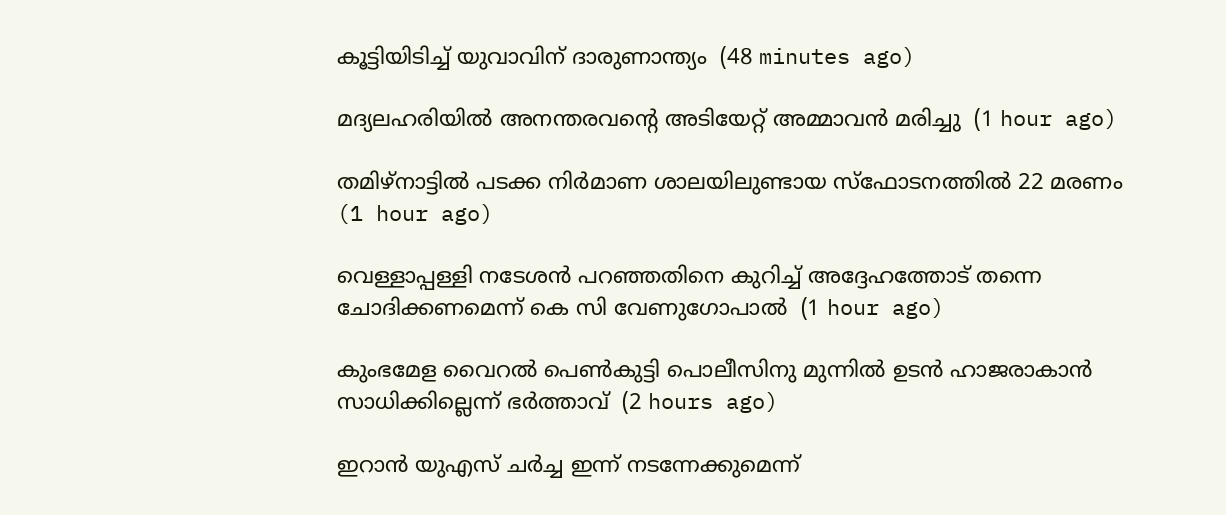കൂട്ടിയിടിച്ച് യുവാവിന് ദാരുണാന്ത്യം  (48 minutes ago)

മദ്യലഹരിയില്‍ അനന്തരവന്റെ അടിയേറ്റ് അമ്മാവന്‍ മരിച്ചു  (1 hour ago)

തമിഴ്‌നാട്ടില്‍ പടക്ക നിര്‍മാണ ശാലയിലുണ്ടായ സ്‌ഫോടനത്തില്‍ 22 മരണം  (1 hour ago)

വെള്ളാപ്പള്ളി നടേശന്‍ പറഞ്ഞതിനെ കുറിച്ച് അദ്ദേഹത്തോട് തന്നെ ചോദിക്കണമെന്ന് കെ സി വേണുഗോപാല്‍  (1 hour ago)

കുംഭമേള വൈറല്‍ പെണ്‍കുട്ടി പൊലീസിനു മുന്നില്‍ ഉടന്‍ ഹാജരാകാന്‍ സാധിക്കില്ലെന്ന് ഭര്‍ത്താവ്  (2 hours ago)

ഇറാന്‍ യുഎസ് ചര്‍ച്ച ഇന്ന് നടന്നേക്കുമെന്ന്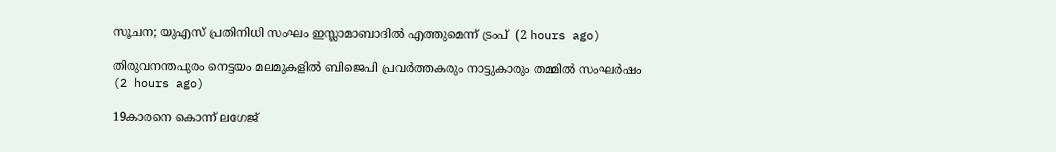സൂചന; യുഎസ് പ്രതിനിധി സംഘം ഇസ്ലാമാബാദില്‍ എത്തുമെന്ന് ട്രംപ്  (2 hours ago)

തിരുവനന്തപുരം നെട്ടയം മലമുകളില്‍ ബിജെപി പ്രവര്‍ത്തകരും നാട്ടുകാരും തമ്മില്‍ സംഘര്‍ഷം  (2 hours ago)

19കാരനെ കൊന്ന് ലഗേജ്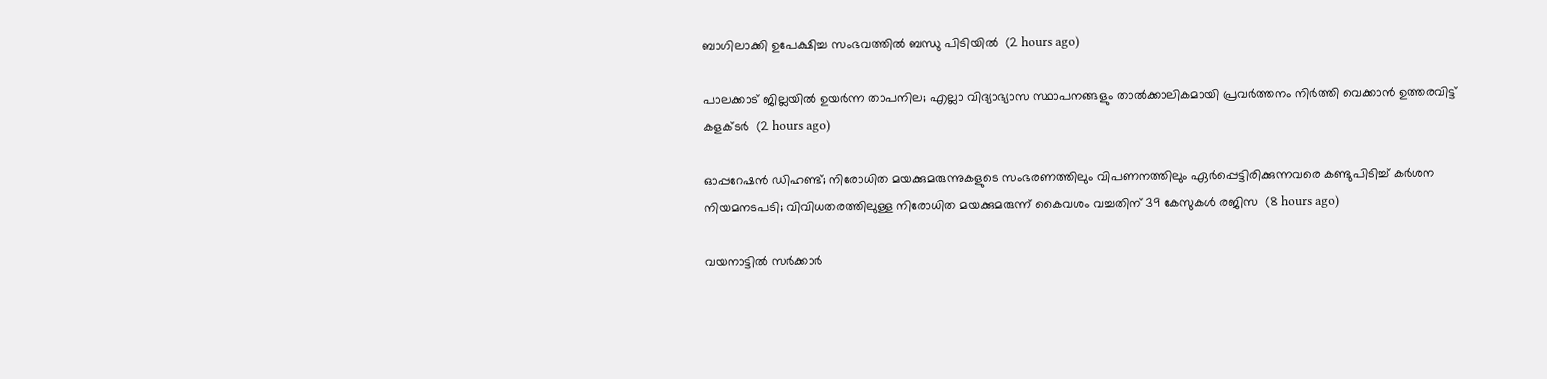ബാഗിലാക്കി ഉപേക്ഷിച്ച സംഭവത്തില്‍ ബന്ധു പിടിയില്‍  (2 hours ago)

പാലക്കാട് ജില്ലയില്‍ ഉയര്‍ന്ന താപനില; എല്ലാ വിദ്യാഭ്യാസ സ്ഥാപനങ്ങളും താല്‍ക്കാലികമായി പ്രവര്‍ത്തനം നിര്‍ത്തി വെക്കാന്‍ ഉത്തരവിട്ട് കളക്ടര്‍  (2 hours ago)

ഓപ്പറേഷന്‍ ഡിഹണ്ട്; നിരോധിത മയക്കുമരുന്നുകളുടെ സംഭരണത്തിലും വിപണനത്തിലും ഏര്‍പ്പെട്ടിരിക്കുന്നവരെ കണ്ടുപിടിച്ച് കര്‍ശന നിയമനടപടി; വിവിധതരത്തിലുള്ള നിരോധിത മയക്കുമരുന്ന് കൈവശം വച്ചതിന് 39 കേസുകള്‍ രജിസ  (8 hours ago)

വയനാട്ടില്‍ സര്‍ക്കാര്‍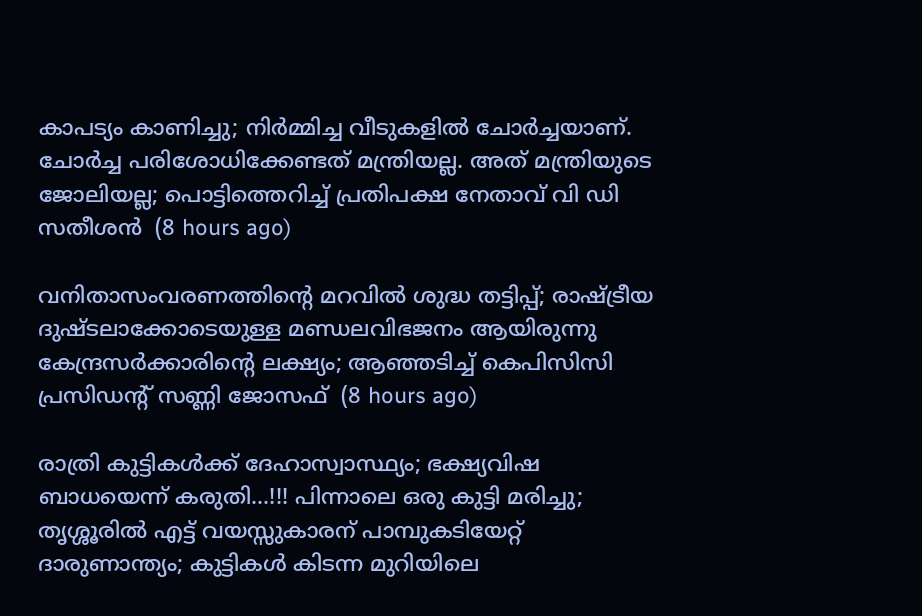കാപട്യം കാണിച്ചു; നിര്‍മ്മിച്ച വീടുകളില്‍ ചോര്‍ച്ചയാണ്. ചോര്‍ച്ച പരിശോധിക്കേണ്ടത് മന്ത്രിയല്ല. അത് മന്ത്രിയുടെ ജോലിയല്ല; പൊട്ടിത്തെറിച്ച് പ്രതിപക്ഷ നേതാവ് വി ഡി സതീശൻ  (8 hours ago)

വനിതാസംവരണത്തിന്റെ മറവില്‍ ശുദ്ധ തട്ടിപ്പ്; രാഷ്ട്രീയ ദുഷ്ടലാക്കോടെയുള്ള മണ്ഡലവിഭജനം ആയിരുന്നു കേന്ദ്രസര്‍ക്കാരിന്റെ ലക്ഷ്യം; ആഞ്ഞടിച്ച് കെപിസിസി പ്രസിഡന്റ് സണ്ണി ജോസഫ്  (8 hours ago)

രാത്രി കുട്ടികൾക്ക് ദേഹാസ്വാസ്ഥ്യം; ഭക്ഷ്യവിഷ ബാധയെന്ന് കരുതി...!!! പിന്നാലെ ഒരു കുട്ടി മരിച്ചു; തൃശ്ശൂരിൽ എട്ട് വയസ്സുകാരന് പാമ്പുകടിയേറ്റ് ദാരുണാന്ത്യം; കുട്ടികൾ കിടന്ന മുറിയിലെ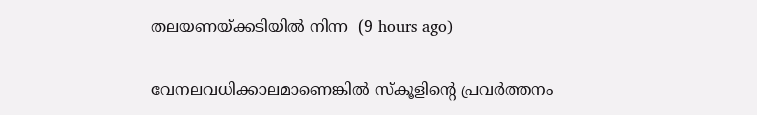തലയണയ്ക്കടിയിൽ നിന്ന  (9 hours ago)

വേനലവധിക്കാലമാണെങ്കിൽ സ്‌കൂളിന്റെ പ്രവർത്തനം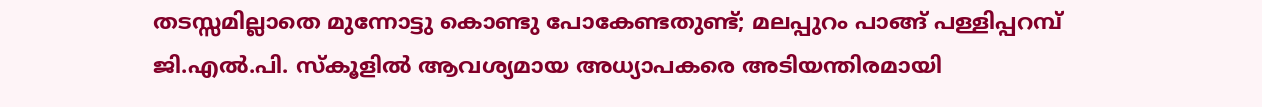തടസ്സമില്ലാതെ മുന്നോട്ടു കൊണ്ടു പോകേണ്ടതുണ്ട്; മലപ്പുറം പാങ്ങ് പള്ളിപ്പറമ്പ് ജി.എൽ.പി. സ്‌കൂളിൽ ആവശ്യമായ അധ്യാപകരെ അടിയന്തിരമായി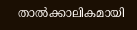താൽക്കാലികമായി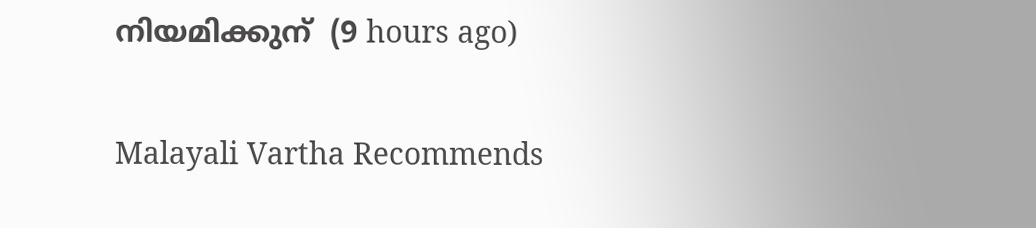നിയമിക്കുന്  (9 hours ago)

Malayali Vartha Recommends